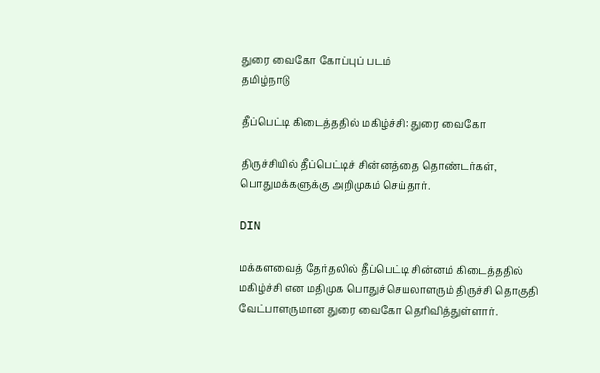துரை வைகோ கோப்புப் படம்
தமிழ்நாடு

தீப்பெட்டி கிடைத்ததில் மகிழ்ச்சி: துரை வைகோ

திருச்சியில் தீப்பெட்டிச் சின்னத்தை தொண்டர்கள், பொதுமக்களுக்கு அறிமுகம் செய்தார்.

DIN

மக்களவைத் தேர்தலில் தீப்பெட்டி சின்னம் கிடைத்ததில் மகிழ்ச்சி என மதிமுக பொதுச்செயலாளரும் திருச்சி தொகுதி வேட்பாளருமான துரை வைகோ தெரிவித்துள்ளார்.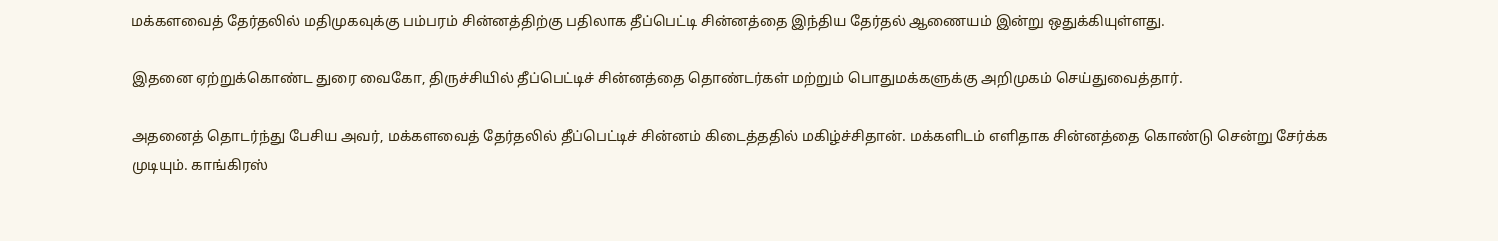மக்களவைத் தேர்தலில் மதிமுகவுக்கு பம்பரம் சின்னத்திற்கு பதிலாக தீப்பெட்டி சின்னத்தை இந்திய தேர்தல் ஆணையம் இன்று ஒதுக்கியுள்ளது.

இதனை ஏற்றுக்கொண்ட துரை வைகோ, திருச்சியில் தீப்பெட்டிச் சின்னத்தை தொண்டர்கள் மற்றும் பொதுமக்களுக்கு அறிமுகம் செய்துவைத்தார்.

அதனைத் தொடர்ந்து பேசிய அவர், மக்களவைத் தேர்தலில் தீப்பெட்டிச் சின்னம் கிடைத்ததில் மகிழ்ச்சிதான். மக்களிடம் எளிதாக சின்னத்தை கொண்டு சென்று சேர்க்க முடியும். காங்கிரஸ்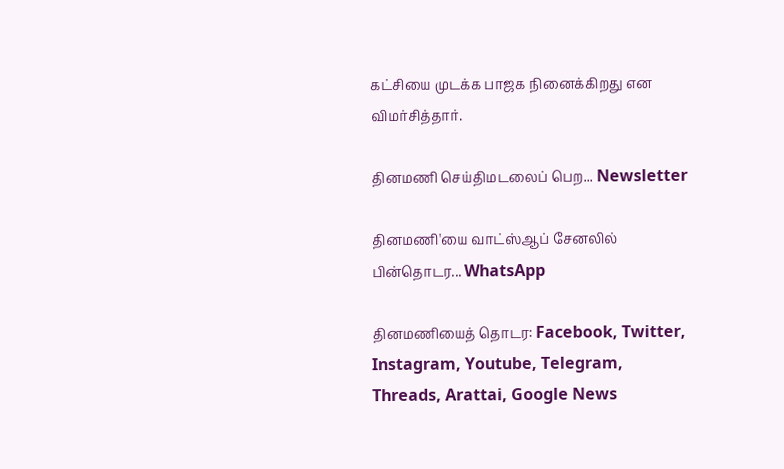கட்சியை முடக்க பாஜக நினைக்கிறது என விமர்சித்தார்.

தினமணி செய்திமடலைப் பெற... Newsletter

தினமணி'யை வாட்ஸ்ஆப் சேனலில் பின்தொடர... WhatsApp

தினமணியைத் தொடர: Facebook, Twitter, Instagram, Youtube, Telegram, Threads, Arattai, Google News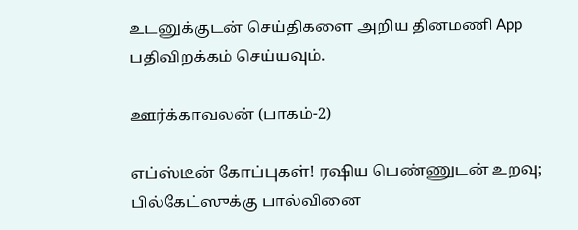உடனுக்குடன் செய்திகளை அறிய தினமணி App பதிவிறக்கம் செய்யவும்.

ஊர்க்காவலன் (பாகம்-2)

எப்ஸ்டீன் கோப்புகள்! ரஷிய பெண்ணுடன் உறவு; பில்கேட்ஸுக்கு பால்வினை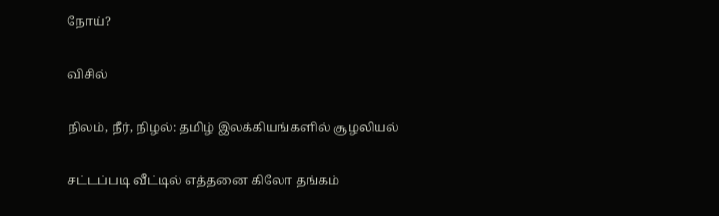நோய்?

விசில்

நிலம், நீர், நிழல்: தமிழ் இலக்கியங்களில் சூழலியல்

சட்டப்படி வீட்டில் எத்தனை கிலோ தங்கம்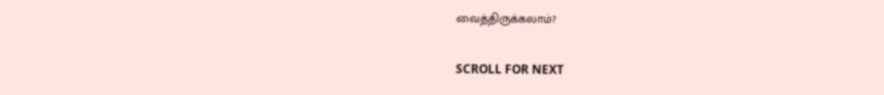வைத்திருக்கலாம்?

SCROLL FOR NEXT